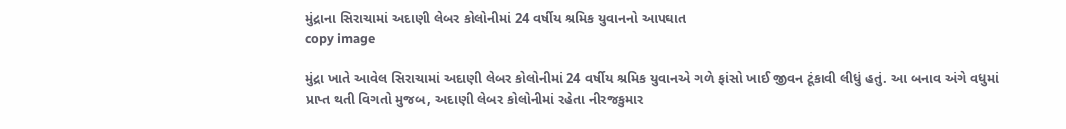મુંદ્રાના સિરાચામાં અદાણી લેબર કોલોનીમાં 24 વર્ષીય શ્રમિક યુવાનનો આપઘાત
copy image

મુંદ્રા ખાતે આવેલ સિરાચામાં અદાણી લેબર કોલોનીમાં 24 વર્ષીય શ્રમિક યુવાનએ ગળે ફાંસો ખાઈ જીવન ટૂંકાવી લીધું હતું. આ બનાવ અંગે વધુમાં પ્રાપ્ત થતી વિગતો મુજબ, અદાણી લેબર કોલોનીમાં રહેતા નીરજકુમાર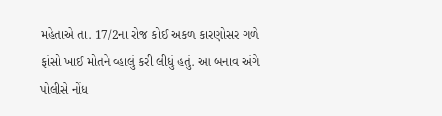મહેતાએ તા. 17/2ના રોજ કોઈ અકળ કારણોસર ગળે ફાંસો ખાઈ મોતને વ્હાલું કરી લીધું હતું. આ બનાવ અંગે પોલીસે નોંધ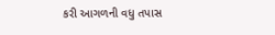કરી આગળની વધુ તપાસ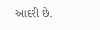આદરી છે.